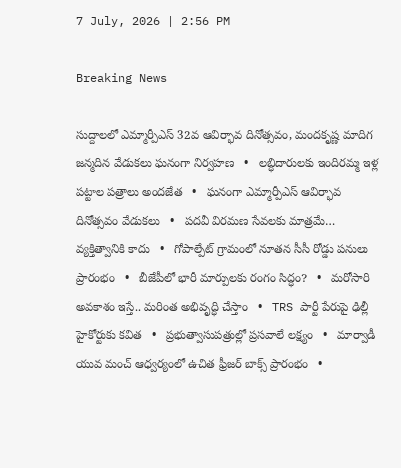7 July, 2026 | 2:56 PM

Breaking News

సుద్దాలలో ఎమ్మార్పీఎస్ 32వ ఆవిర్భావ దినోత్సవం, మందకృష్ణ మాదిగ జన్మదిన వేడుకలు ఘనంగా నిర్వహణ   •   లబ్ధిదారులకు ఇందిరమ్మ ఇళ్ల పట్టాల పత్రాలు అందజేత   •   ఘనంగా ఎమ్మార్పీఎస్ ఆవిర్భావ దినోత్సవం వేడుకలు   •   పదవీ విరమణ సేవలకు మాత్రమే… వ్యక్తిత్వానికి కాదు   •   గోపాల్పేట్ గ్రామంలో నూతన సీసీ రోడ్డు పనులు ప్రారంభం   •   బీజేపీలో భారీ మార్పులకు రంగం సిద్ధం?   •   మరోసారి అవకాశం ఇస్తే.. మరింత అభివృద్ధి చేస్తాం   •   TRS పార్టీ పేరుపై ఢిల్లీ హైకోర్టుకు కవిత   •   ప్రభుత్వాసుపత్రుల్లో ప్రసవాలే లక్ష్యం   •   మార్వాడీ యువ మంచ్ ఆధ్వర్యంలో ఉచిత ఫ్రీజర్ బాక్స్ ప్రారంభం   •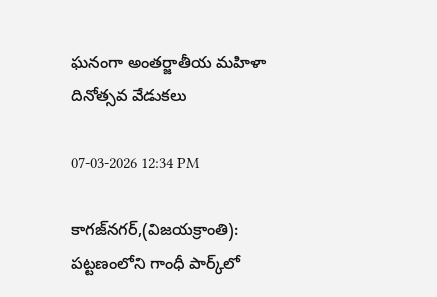ఘనంగా అంతర్జాతీయ మహిళా దినోత్సవ వేడుకలు

07-03-2026 12:34 PM

కాగజ్‌నగర్,(విజయక్రాంతి): పట్టణంలోని గాంధీ పార్క్‌లో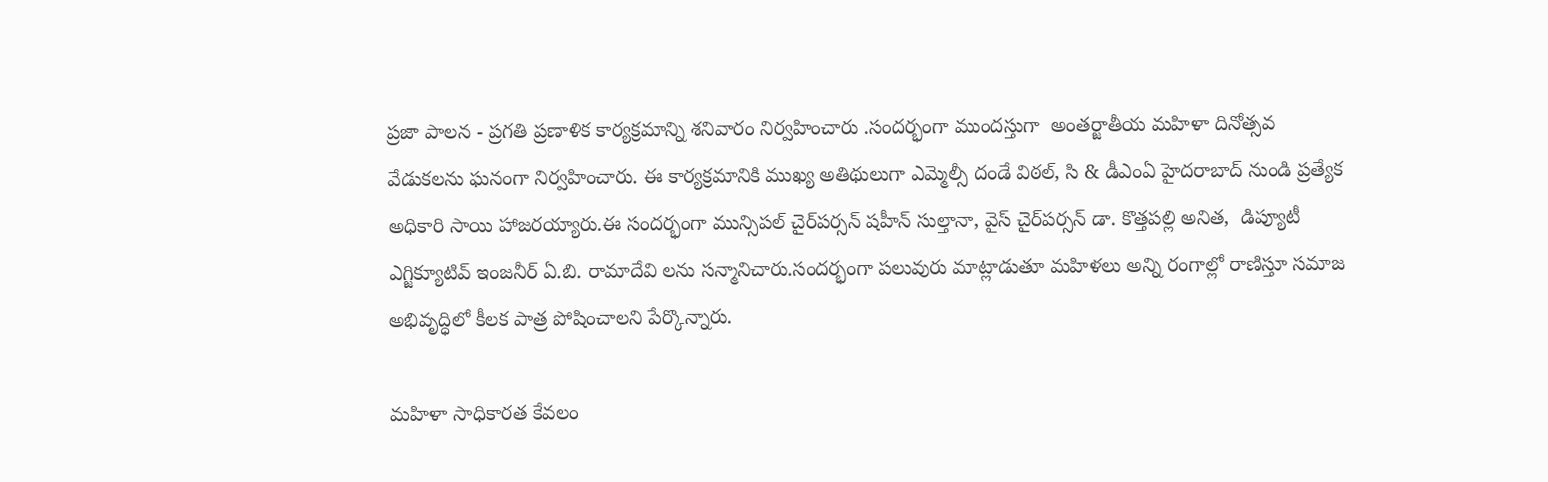ప్రజా పాలన - ప్రగతి ప్రణాళిక కార్యక్రమాన్ని శనివారం నిర్వహించారు .సందర్భంగా ముందస్తుగా  అంతర్జాతీయ మహిళా దినోత్సవ వేడుకలను ఘనంగా నిర్వహించారు. ఈ కార్యక్రమానికి ముఖ్య అతిథులుగా ఎమ్మెల్సీ దండే విఠల్, సి & డీఎంఏ హైదరాబాద్ నుండి ప్రత్యేక అధికారి సాయి హాజరయ్యారు.ఈ సందర్భంగా మున్సిపల్ చైర్‌పర్సన్ షహీన్ సుల్తానా, వైస్ చైర్‌పర్సన్ డా. కొత్తపల్లి అనిత,  డిప్యూటీ ఎగ్జిక్యూటివ్ ఇంజనీర్ ఏ.బి. రామాదేవి లను సన్మానిచారు.సందర్భంగా పలువురు మాట్లాడుతూ మహిళలు అన్ని రంగాల్లో రాణిస్తూ సమాజ అభివృద్ధిలో కీలక పాత్ర పోషించాలని పేర్కొన్నారు.

మహిళా సాధికారత కేవలం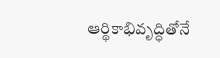ఆర్థికాభివృద్ధితోనే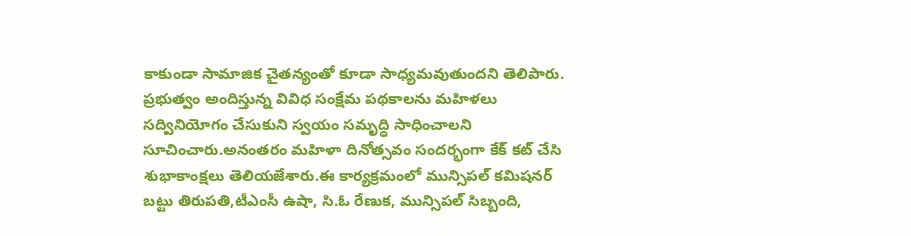కాకుండా సామాజిక చైతన్యంతో కూడా సాధ్యమవుతుందని తెలిపారు. ప్రభుత్వం అందిస్తున్న వివిధ సంక్షేమ పథకాలను మహిళలు సద్వినియోగం చేసుకుని స్వయం సమృద్ధి సాధించాలని సూచించారు.అనంతరం మహిళా దినోత్సవం సందర్భంగా కేక్ కట్ చేసి శుభాకాంక్షలు తెలియజేశారు.ఈ కార్యక్రమంలో మున్సిపల్ కమిషనర్ బట్టు తిరుపతి,టీఎంసీ ఉషా, సి.ఓ రేణుక, మున్సిపల్ సిబ్బంది,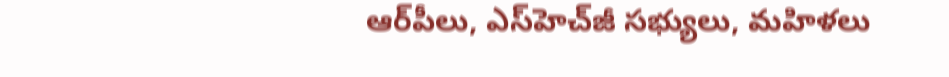ఆర్‌పీలు, ఎస్‌హెచ్‌జీ సభ్యులు, మహిళలు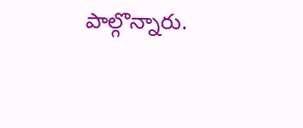పాల్గొన్నారు.